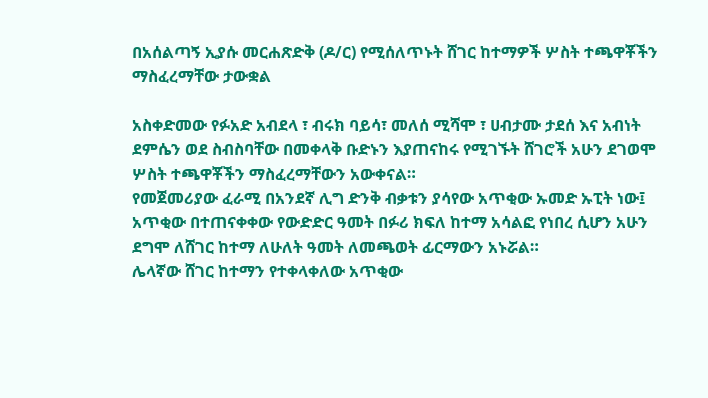በአሰልጣኝ ኢያሱ መርሐጽድቅ (ዶ/ር) የሚሰለጥኑት ሸገር ከተማዎች ሦስት ተጫዋቾችን ማስፈረማቸው ታውቋል

አስቀድመው የፉአድ አብደላ ፣ ብሩክ ባይሳ፣ መለሰ ሚሻሞ ፣ ሀብታሙ ታደሰ እና አብነት ደምሴን ወደ ስብስባቸው በመቀላቅ ቡድኑን እያጠናከሩ የሚገኙት ሸገሮች አሁን ደገወሞ ሦስት ተጫዋቾችን ማስፈረማቸውን አውቀናል።
የመጀመሪያው ፈራሚ በአንደኛ ሊግ ድንቅ ብቃቱን ያሳየው አጥቂው ኡመድ ኡፒት ነው፤ አጥቂው በተጠናቀቀው የውድድር ዓመት በፉሪ ክፍለ ከተማ አሳልፎ የነበረ ሲሆን አሁን ደግሞ ለሸገር ከተማ ለሁለት ዓመት ለመጫወት ፊርማውን አኑሯል።
ሌላኛው ሸገር ከተማን የተቀላቀለው አጥቂው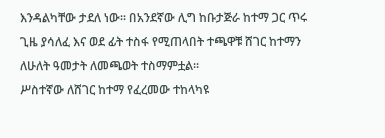እንዳልካቸው ታደለ ነው። በአንደኛው ሊግ ከቡታጅራ ከተማ ጋር ጥሩ ጊዜ ያሳለፈ እና ወደ ፊት ተስፋ የሚጠላበት ተጫዋቹ ሸገር ከተማን ለሁለት ዓመታት ለመጫወት ተስማምቷል።
ሥስተኛው ለሸገር ከተማ የፈረመው ተከላካዩ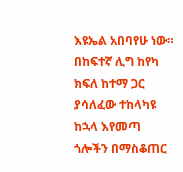እዩኤል አበባየሁ ነው። በከፍተኛ ሊግ ከየካ ክፍለ ከተማ ጋር ያሳለፈው ተከላካዩ ከኋላ እየመጣ ጎሎችን በማስቆጠር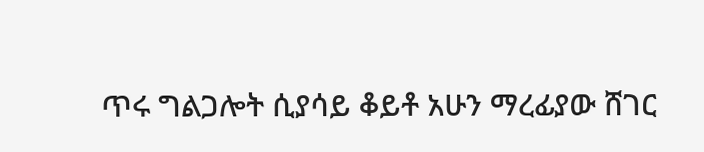ጥሩ ግልጋሎት ሲያሳይ ቆይቶ አሁን ማረፊያው ሸገር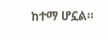ከተማ ሆኗል።